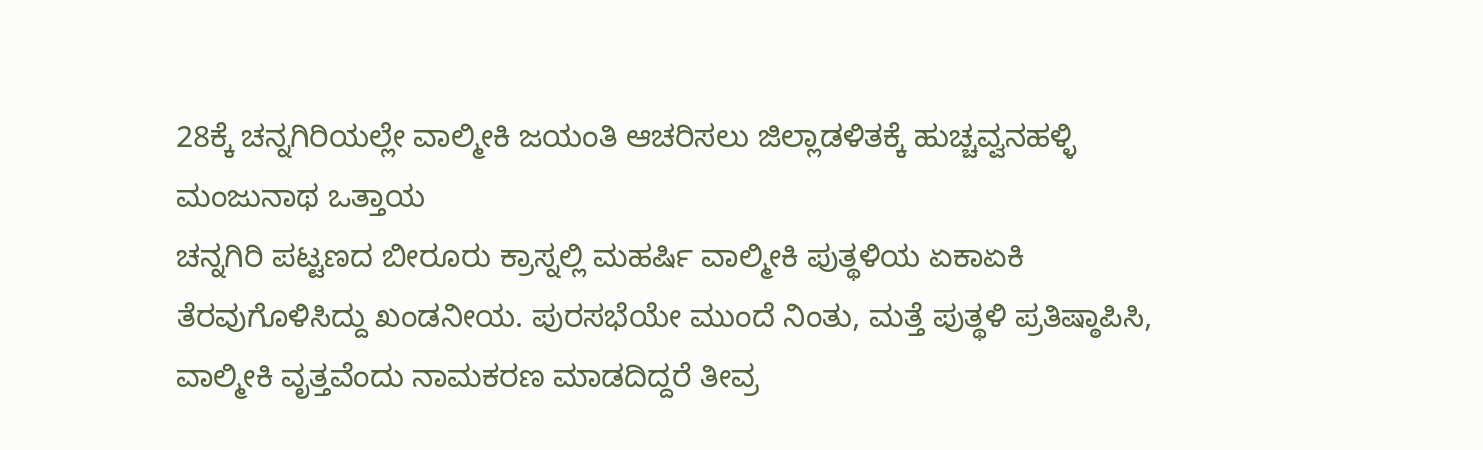28ಕ್ಕೆ ಚನ್ನಗಿರಿಯಲ್ಲೇ ವಾಲ್ಮೀಕಿ ಜಯಂತಿ ಆಚರಿಸಲು ಜಿಲ್ಲಾಡಳಿತಕ್ಕೆ ಹುಚ್ಚವ್ವನಹಳ್ಳಿ ಮಂಜುನಾಥ ಒತ್ತಾಯ
ಚನ್ನಗಿರಿ ಪಟ್ಟಣದ ಬೀರೂರು ಕ್ರಾಸ್ನಲ್ಲಿ ಮಹರ್ಷಿ ವಾಲ್ಮೀಕಿ ಪುತ್ಥಳಿಯ ಏಕಾಏಕಿ ತೆರವುಗೊಳಿಸಿದ್ದು ಖಂಡನೀಯ. ಪುರಸಭೆಯೇ ಮುಂದೆ ನಿಂತು, ಮತ್ತೆ ಪುತ್ಥಳಿ ಪ್ರತಿಷ್ಠಾಪಿಸಿ, ವಾಲ್ಮೀಕಿ ವೃತ್ತವೆಂದು ನಾಮಕರಣ ಮಾಡದಿದ್ದರೆ ತೀವ್ರ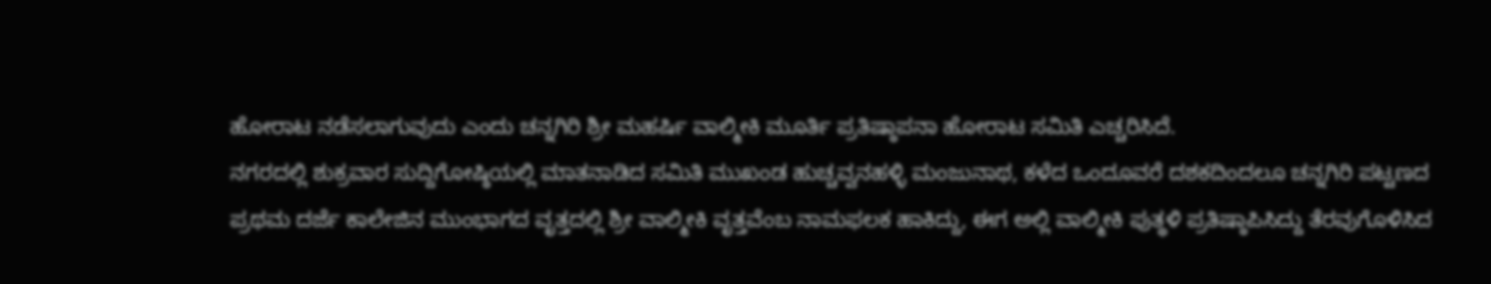ಹೋರಾಟ ನಡೆಸಲಾಗುವುದು ಎಂದು ಚನ್ನಗಿರಿ ಶ್ರೀ ಮಹರ್ಷಿ ವಾಲ್ಮೀಕಿ ಮೂರ್ತಿ ಪ್ರತಿಷ್ಠಾಪನಾ ಹೋರಾಟ ಸಮಿತಿ ಎಚ್ಚರಿಸಿದೆ.
ನಗರದಲ್ಲಿ ಶುಕ್ರವಾರ ಸುದ್ದಿಗೋಷ್ಠಿಯಲ್ಲಿ ಮಾತನಾಡಿದ ಸಮಿತಿ ಮುಖಂಡ ಹುಚ್ಚವ್ವನಹಳ್ಳಿ ಮಂಜುನಾಥ, ಕಳೆದ ಒಂದೂವರೆ ದಶಕದಿಂದಲೂ ಚನ್ನಗಿರಿ ಪಟ್ಟಣದ ಪ್ರಥಮ ದರ್ಜೆ ಕಾಲೇಜಿನ ಮುಂಭಾಗದ ವೃತ್ತದಲ್ಲಿ ಶ್ರೀ ವಾಲ್ಮೀಕಿ ವೃತ್ತವೆಂಬ ನಾಮಫಲಕ ಹಾಕಿದ್ದು, ಈಗ ಅಲ್ಲಿ ವಾಲ್ಮೀಕಿ ಪುತ್ಥಳಿ ಪ್ರತಿಷ್ಠಾಪಿಸಿದ್ದು ತೆರವುಗೊಳಿಸಿದ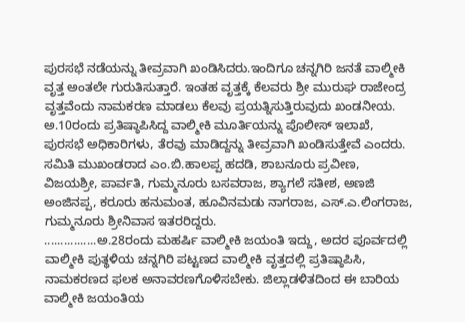ಪುರಸಭೆ ನಡೆಯನ್ನು ತೀವ್ರವಾಗಿ ಖಂಡಿಸಿದರು.ಇಂದಿಗೂ ಚನ್ನಗಿರಿ ಜನತೆ ವಾಲ್ಮೀಕಿ ವೃತ್ತ ಅಂತಲೇ ಗುರುತಿಸುತ್ತಾರೆ. ಇಂತಹ ವೃತ್ತಕ್ಕೆ ಕೆಲವರು ಶ್ರೀ ಮುರುಘ ರಾಜೇಂದ್ರ ವೃತ್ತವೆಂದು ನಾಮಕರಣ ಮಾಡಲು ಕೆಲವು ಪ್ರಯತ್ನಿಸುತ್ತಿರುವುದು ಖಂಡನೀಯ. ಅ.10ರಂದು ಪ್ರತಿಷ್ಠಾಪಿಸಿದ್ದ ವಾಲ್ಮೀಕಿ ಮೂರ್ತಿಯನ್ನು ಪೊಲೀಸ್ ಇಲಾಖೆ, ಪುರಸಭೆ ಅಧಿಕಾರಿಗಳು, ತೆರವು ಮಾಡಿದ್ದನ್ನು ತೀವ್ರವಾಗಿ ಖಂಡಿಸುತ್ತೇವೆ ಎಂದರು.
ಸಮಿತಿ ಮುಖಂಡರಾದ ಎಂ.ಬಿ.ಹಾಲಪ್ಪ ಹದಡಿ, ಶಾಬನೂರು ಪ್ರವೀಣ, ವಿಜಯಶ್ರೀ, ಪಾರ್ವತಿ, ಗುಮ್ಮನೂರು ಬಸವರಾಜ, ಶ್ಯಾಗಲೆ ಸತೀಶ, ಅಣಜಿ ಅಂಜಿನಪ್ಪ, ಕರೂರು ಹನುಮಂತ, ಹೂವಿನಮಡು ನಾಗರಾಜ, ಎಸ್.ಎ.ಲಿಂಗರಾಜ, ಗುಮ್ಮನೂರು ಶ್ರೀನಿವಾಸ ಇತರರಿದ್ದರು.
................ಅ.28ರಂದು ಮಹರ್ಷಿ ವಾಲ್ಮೀಕಿ ಜಯಂತಿ ಇದ್ದು, ಅದರ ಪೂರ್ವದಲ್ಲಿ ವಾಲ್ಮೀಕಿ ಪುತ್ಥಳಿಯ ಚನ್ನಗಿರಿ ಪಟ್ಟಣದ ವಾಲ್ಮೀಕಿ ವೃತ್ತದಲ್ಲಿ ಪ್ರತಿಷ್ಠಾಪಿಸಿ, ನಾಮಕರಣದ ಫಲಕ ಅನಾವರಣಗೊಳಿಸಬೇಕು. ಜಿಲ್ಲಾಡಳಿತದಿಂದ ಈ ಬಾರಿಯ ವಾಲ್ಮೀಕಿ ಜಯಂತಿಯ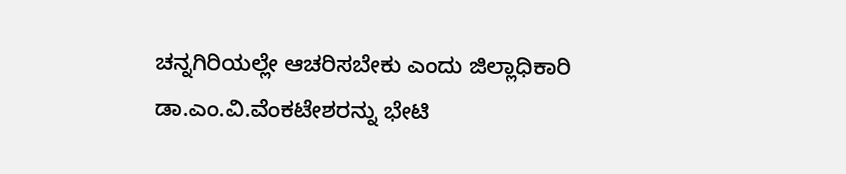ಚನ್ನಗಿರಿಯಲ್ಲೇ ಆಚರಿಸಬೇಕು ಎಂದು ಜಿಲ್ಲಾಧಿಕಾರಿ ಡಾ.ಎಂ.ವಿ.ವೆಂಕಟೇಶರನ್ನು ಭೇಟಿ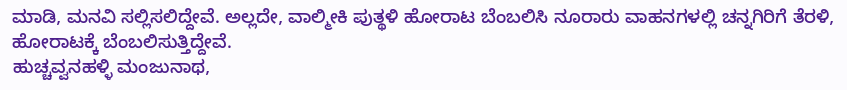ಮಾಡಿ, ಮನವಿ ಸಲ್ಲಿಸಲಿದ್ದೇವೆ. ಅಲ್ಲದೇ, ವಾಲ್ಮೀಕಿ ಪುತ್ಥಳಿ ಹೋರಾಟ ಬೆಂಬಲಿಸಿ ನೂರಾರು ವಾಹನಗಳಲ್ಲಿ ಚನ್ನಗಿರಿಗೆ ತೆರಳಿ, ಹೋರಾಟಕ್ಕೆ ಬೆಂಬಲಿಸುತ್ತಿದ್ದೇವೆ.
ಹುಚ್ಚವ್ವನಹಳ್ಳಿ ಮಂಜುನಾಥ,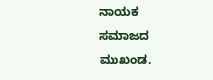ನಾಯಕ ಸಮಾಜದ ಮುಖಂಡ.